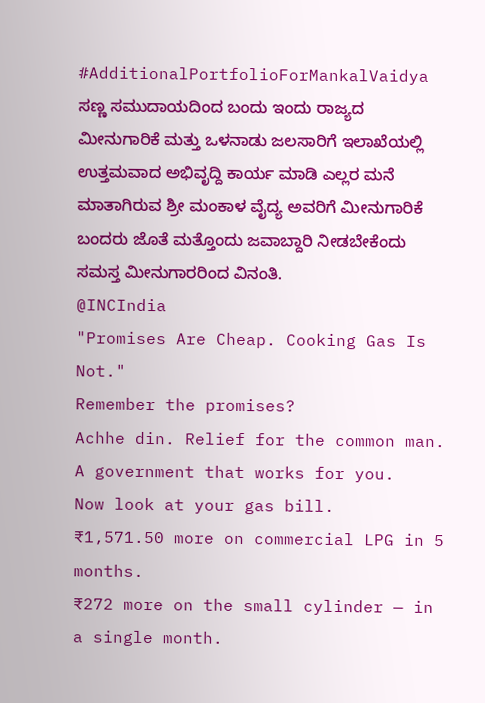#AdditionalPortfolioForMankalVaidya
ಸಣ್ಣ ಸಮುದಾಯದಿಂದ ಬಂದು ಇಂದು ರಾಜ್ಯದ ಮೀನುಗಾರಿಕೆ ಮತ್ತು ಒಳನಾಡು ಜಲಸಾರಿಗೆ ಇಲಾಖೆಯಲ್ಲಿ ಉತ್ತಮವಾದ ಅಭಿವೃದ್ದಿ ಕಾರ್ಯ ಮಾಡಿ ಎಲ್ಲರ ಮನೆ ಮಾತಾಗಿರುವ ಶ್ರೀ ಮಂಕಾಳ ವೈದ್ಯ ಅವರಿಗೆ ಮೀನುಗಾರಿಕೆ ಬಂದರು ಜೊತೆ ಮತ್ತೊಂದು ಜವಾಬ್ದಾರಿ ನೀಡಬೇಕೆಂದು ಸಮಸ್ತ ಮೀನುಗಾರರಿಂದ ವಿನಂತಿ.
@INCIndia
"Promises Are Cheap. Cooking Gas Is Not."
Remember the promises?
Achhe din. Relief for the common man. A government that works for you.
Now look at your gas bill.
₹1,571.50 more on commercial LPG in 5 months.
₹272 more on the small cylinder — in a single month.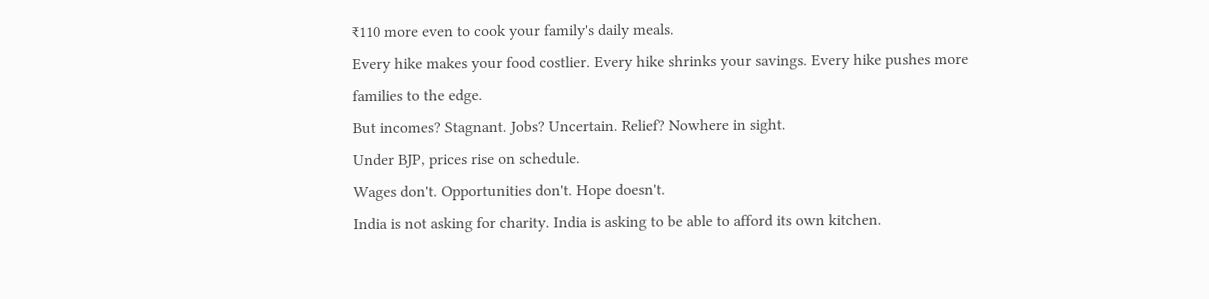₹110 more even to cook your family's daily meals.
Every hike makes your food costlier. Every hike shrinks your savings. Every hike pushes more families to the edge.
But incomes? Stagnant. Jobs? Uncertain. Relief? Nowhere in sight.
Under BJP, prices rise on schedule.
Wages don't. Opportunities don't. Hope doesn't.
India is not asking for charity. India is asking to be able to afford its own kitchen.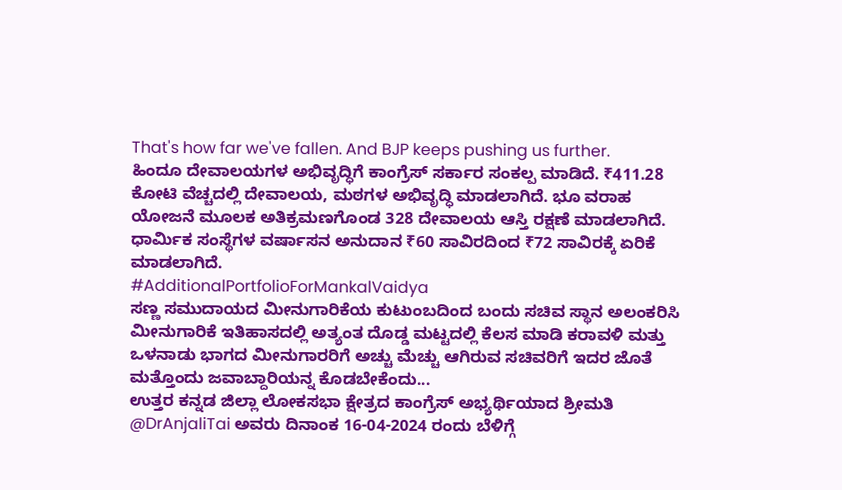That's how far we've fallen. And BJP keeps pushing us further.
ಹಿಂದೂ ದೇವಾಲಯಗಳ ಅಭಿವೃದ್ಧಿಗೆ ಕಾಂಗ್ರೆಸ್ ಸರ್ಕಾರ ಸಂಕಲ್ಪ ಮಾಡಿದೆ. ₹411.28 ಕೋಟಿ ವೆಚ್ಚದಲ್ಲಿ ದೇವಾಲಯ, ಮಠಗಳ ಅಭಿವೃದ್ಧಿ ಮಾಡಲಾಗಿದೆ. ಭೂ ವರಾಹ ಯೋಜನೆ ಮೂಲಕ ಅತಿಕ್ರಮಣಗೊಂಡ 328 ದೇವಾಲಯ ಆಸ್ತಿ ರಕ್ಷಣೆ ಮಾಡಲಾಗಿದೆ. ಧಾರ್ಮಿಕ ಸಂಸ್ಥೆಗಳ ವರ್ಷಾಸನ ಅನುದಾನ ₹60 ಸಾವಿರದಿಂದ ₹72 ಸಾವಿರಕ್ಕೆ ಏರಿಕೆ ಮಾಡಲಾಗಿದೆ.
#AdditionalPortfolioForMankalVaidya
ಸಣ್ಣ ಸಮುದಾಯದ ಮೀನುಗಾರಿಕೆಯ ಕುಟುಂಬದಿಂದ ಬಂದು ಸಚಿವ ಸ್ಥಾನ ಅಲಂಕರಿಸಿ ಮೀನುಗಾರಿಕೆ ಇತಿಹಾಸದಲ್ಲಿ ಅತ್ಯಂತ ದೊಡ್ಡ ಮಟ್ಟದಲ್ಲಿ ಕೆಲಸ ಮಾಡಿ ಕರಾವಳಿ ಮತ್ತು ಒಳನಾಡು ಭಾಗದ ಮೀನುಗಾರರಿಗೆ ಅಚ್ಚು ಮೆಚ್ಚು ಆಗಿರುವ ಸಚಿವರಿಗೆ ಇದರ ಜೊತೆ ಮತ್ತೊಂದು ಜವಾಬ್ದಾರಿಯನ್ನ ಕೊಡಬೇಕೆಂದು...
ಉತ್ತರ ಕನ್ನಡ ಜಿಲ್ಲಾ ಲೋಕಸಭಾ ಕ್ಷೇತ್ರದ ಕಾಂಗ್ರೆಸ್ ಅಭ್ಯರ್ಥಿಯಾದ ಶ್ರೀಮತಿ @DrAnjaliTai ಅವರು ದಿನಾಂಕ 16-04-2024 ರಂದು ಬೆಳಿಗ್ಗೆ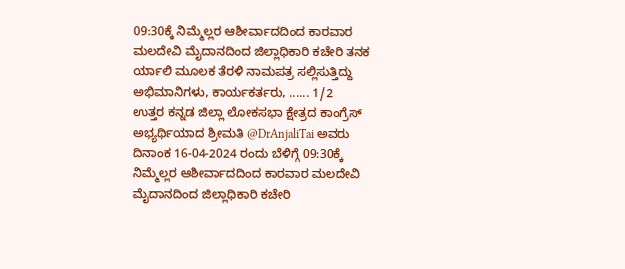09:30ಕ್ಕೆ ನಿಮ್ಮೆಲ್ಲರ ಆಶೀರ್ವಾದದಿಂದ ಕಾರವಾರ ಮಲದೇವಿ ಮೈದಾನದಿಂದ ಜಿಲ್ಲಾಧಿಕಾರಿ ಕಚೇರಿ ತನಕ ರ್ಯಾಲಿ ಮೂಲಕ ತೆರಳಿ ನಾಮಪತ್ರ ಸಲ್ಲಿಸುತ್ತಿದ್ದು ಅಭಿಮಾನಿಗಳು, ಕಾರ್ಯಕರ್ತರು, ...... 1/2
ಉತ್ತರ ಕನ್ನಡ ಜಿಲ್ಲಾ ಲೋಕಸಭಾ ಕ್ಷೇತ್ರದ ಕಾಂಗ್ರೆಸ್ ಅಭ್ಯರ್ಥಿಯಾದ ಶ್ರೀಮತಿ @DrAnjaliTai ಅವರು ದಿನಾಂಕ 16-04-2024 ರಂದು ಬೆಳಿಗ್ಗೆ 09:30ಕ್ಕೆ ನಿಮ್ಮೆಲ್ಲರ ಆಶೀರ್ವಾದದಿಂದ ಕಾರವಾರ ಮಲದೇವಿ ಮೈದಾನದಿಂದ ಜಿಲ್ಲಾಧಿಕಾರಿ ಕಚೇರಿ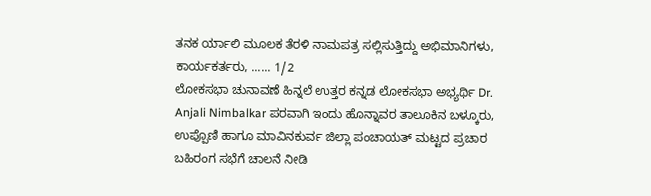ತನಕ ರ್ಯಾಲಿ ಮೂಲಕ ತೆರಳಿ ನಾಮಪತ್ರ ಸಲ್ಲಿಸುತ್ತಿದ್ದು ಅಭಿಮಾನಿಗಳು, ಕಾರ್ಯಕರ್ತರು, ...... 1/2
ಲೋಕಸಭಾ ಚುನಾವಣೆ ಹಿನ್ನಲೆ ಉತ್ತರ ಕನ್ನಡ ಲೋಕಸಭಾ ಅಭ್ಯರ್ಥಿ Dr. Anjali Nimbalkar ಪರವಾಗಿ ಇಂದು ಹೊನ್ನಾವರ ತಾಲೂಕಿನ ಬಳ್ಕೂರು, ಉಪ್ಪೊಣಿ ಹಾಗೂ ಮಾವಿನಕುರ್ವ ಜಿಲ್ಲಾ ಪಂಚಾಯತ್ ಮಟ್ಟದ ಪ್ರಚಾರ ಬಹಿರಂಗ ಸಭೆಗೆ ಚಾಲನೆ ನೀಡಿ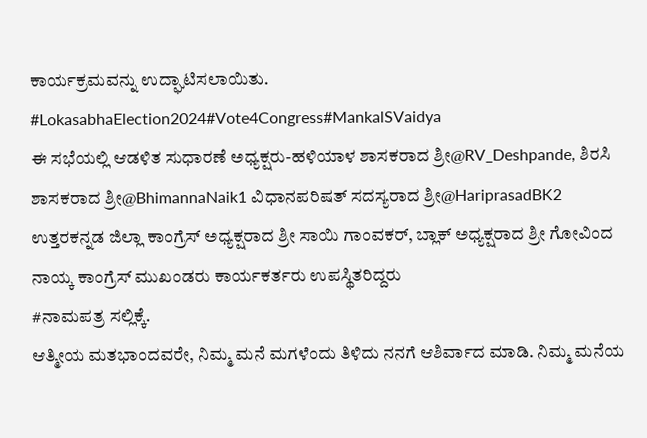ಕಾರ್ಯಕ್ರಮವನ್ನು ಉದ್ಘಾಟಿಸಲಾಯಿತು.
#LokasabhaElection2024#Vote4Congress#MankalSVaidya
ಈ ಸಭೆಯಲ್ಲಿ ಆಡಳಿತ ಸುಧಾರಣೆ ಅಧ್ಯಕ್ಷರು-ಹಳಿಯಾಳ ಶಾಸಕರಾದ ಶ್ರೀ@RV_Deshpande, ಶಿರಸಿ ಶಾಸಕರಾದ ಶ್ರೀ@BhimannaNaik1 ವಿಧಾನಪರಿಷತ್ ಸದಸ್ಯರಾದ ಶ್ರೀ@HariprasadBK2 ಉತ್ತರಕನ್ನಡ ಜಿಲ್ಲಾ ಕಾಂಗ್ರೆಸ್ ಅಧ್ಯಕ್ಷರಾದ ಶ್ರೀ ಸಾಯಿ ಗಾಂವಕರ್, ಬ್ಲಾಕ್ ಅಧ್ಯಕ್ಷರಾದ ಶ್ರೀ ಗೋವಿಂದ ನಾಯ್ಕ ಕಾಂಗ್ರೆಸ್ ಮುಖಂಡರು ಕಾರ್ಯಕರ್ತರು ಉಪಸ್ಥಿತರಿದ್ದರು
#ನಾಮಪತ್ರ ಸಲ್ಲಿಕ್ಕೆ.
ಆತ್ಮೀಯ ಮತಭಾಂದವರೇ, ನಿಮ್ಮ ಮನೆ ಮಗಳೆಂದು ತಿಳಿದು ನನಗೆ ಆಶಿರ್ವಾದ ಮಾಡಿ. ನಿಮ್ಮ ಮನೆಯ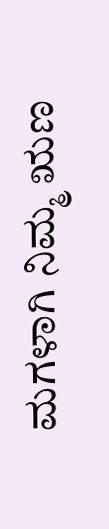ಮಗಳಾಗಿ ನಿಮ್ಮ ಋಣ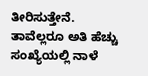ತೀರಿಸುತ್ತೇನೆ.
ತಾವೆಲ್ಲರೂ ಅತಿ ಹೆಚ್ಚು ಸಂಖ್ಯೆಯಲ್ಲಿ ನಾಳೆ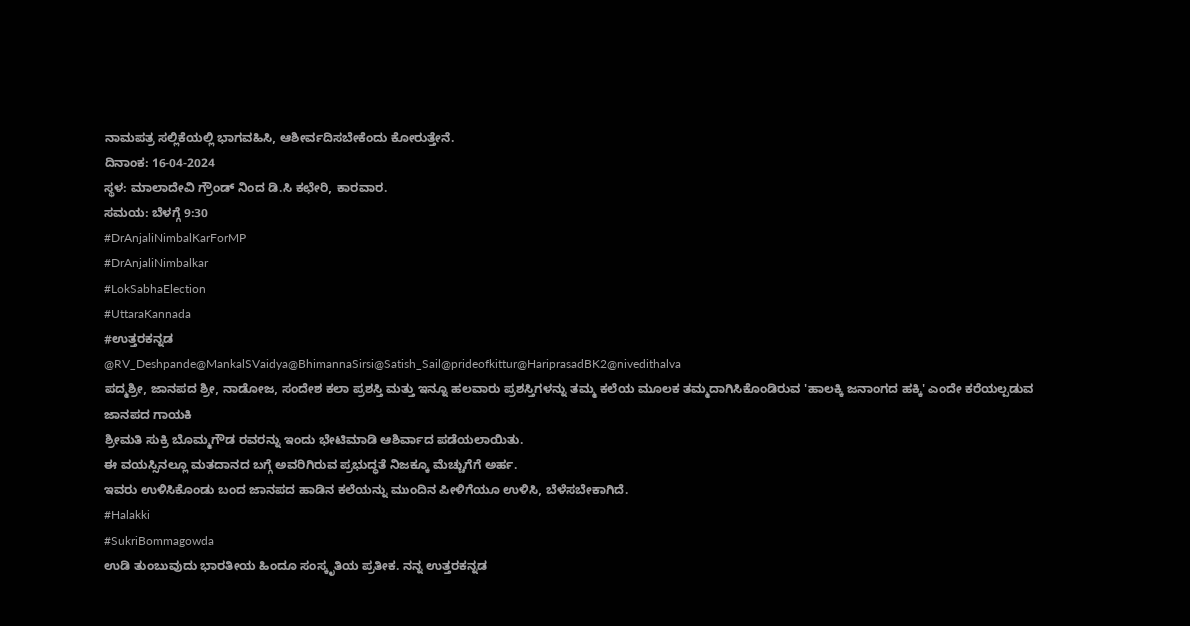ನಾಮಪತ್ರ ಸಲ್ಲಿಕೆಯಲ್ಲಿ ಭಾಗವಹಿಸಿ, ಆಶೀರ್ವದಿಸಬೇಕೆಂದು ಕೋರುತ್ತೇನೆ.
ದಿನಾಂಕ: 16-04-2024
ಸ್ಥಳ: ಮಾಲಾದೇವಿ ಗ್ರೌಂಡ್ ನಿಂದ ಡಿ.ಸಿ ಕಛೇರಿ, ಕಾರವಾರ.
ಸಮಯ: ಬೆಳಗ್ಗೆ 9:30
#DrAnjaliNimbalKarForMP
#DrAnjaliNimbalkar
#LokSabhaElection
#UttaraKannada
#ಉತ್ತರಕನ್ನಡ
@RV_Deshpande@MankalSVaidya@BhimannaSirsi@Satish_Sail@prideofkittur@HariprasadBK2@nivedithalva
ಪದ್ಮಶ್ರೀ, ಜಾನಪದ ಶ್ರೀ, ನಾಡೋಜ, ಸಂದೇಶ ಕಲಾ ಪ್ರಶಸ್ತಿ ಮತ್ತು ಇನ್ನೂ ಹಲವಾರು ಪ್ರಶಸ್ತಿಗಳನ್ನು ತಮ್ಮ ಕಲೆಯ ಮೂಲಕ ತಮ್ಮದಾಗಿಸಿಕೊಂಡಿರುವ 'ಹಾಲಕ್ಕಿ ಜನಾಂಗದ ಹಕ್ಕಿ' ಎಂದೇ ಕರೆಯಲ್ಪಡುವ ಜಾನಪದ ಗಾಯಕಿ
ಶ್ರೀಮತಿ ಸುಕ್ರಿ ಬೊಮ್ಮಗೌಡ ರವರನ್ನು ಇಂದು ಭೇಟಿಮಾಡಿ ಆಶಿರ್ವಾದ ಪಡೆಯಲಾಯಿತು.
ಈ ವಯಸ್ಸಿನಲ್ಲೂ ಮತದಾನದ ಬಗ್ಗೆ ಅವರಿಗಿರುವ ಪ್ರಭುದ್ಧತೆ ನಿಜಕ್ಕೂ ಮೆಚ್ಚುಗೆಗೆ ಅರ್ಹ.
ಇವರು ಉಳಿಸಿಕೊಂಡು ಬಂದ ಜಾನಪದ ಹಾಡಿನ ಕಲೆಯನ್ನು ಮುಂದಿನ ಪೀಳಿಗೆಯೂ ಉಳಿಸಿ, ಬೆಳೆಸಬೇಕಾಗಿದೆ.
#Halakki
#SukriBommagowda
ಉಡಿ ತುಂಬುವುದು ಭಾರತೀಯ ಹಿಂದೂ ಸಂಸ್ಕೃತಿಯ ಪ್ರತೀಕ. ನನ್ನ ಉತ್ತರಕನ್ನಡ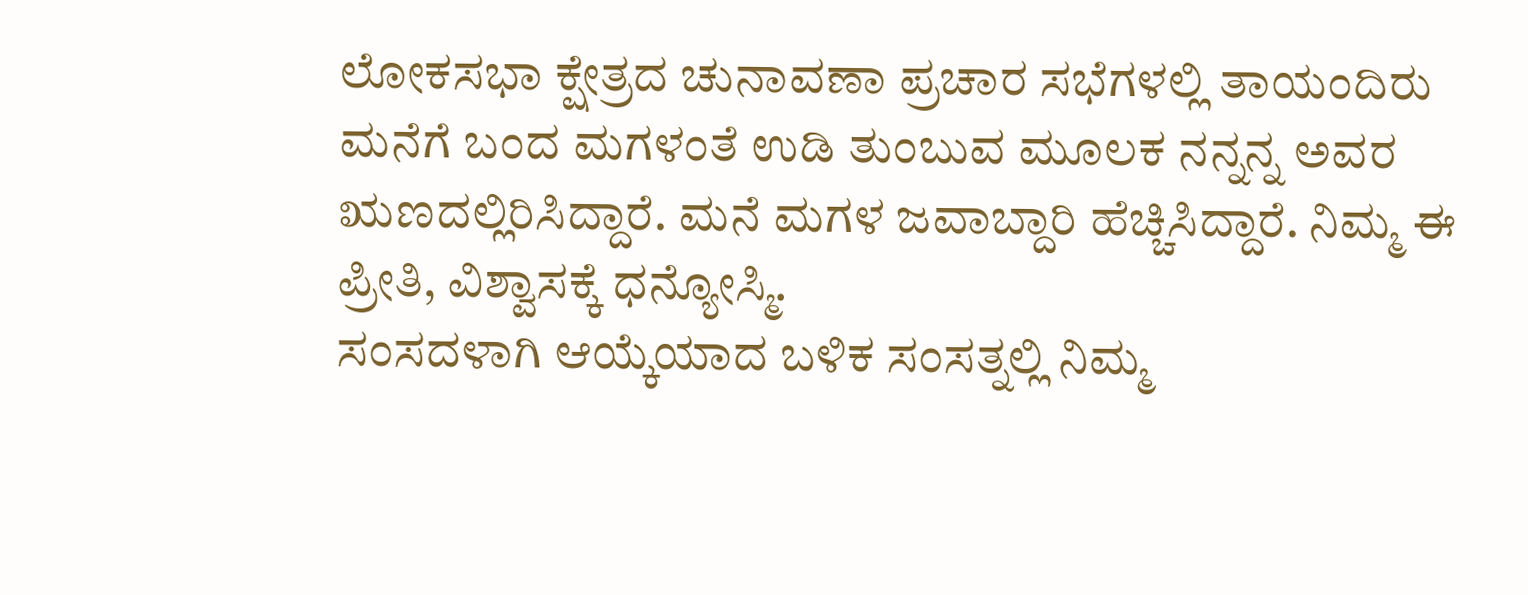ಲೋಕಸಭಾ ಕ್ಷೇತ್ರದ ಚುನಾವಣಾ ಪ್ರಚಾರ ಸಭೆಗಳಲ್ಲಿ ತಾಯಂದಿರು ಮನೆಗೆ ಬಂದ ಮಗಳಂತೆ ಉಡಿ ತುಂಬುವ ಮೂಲಕ ನನ್ನನ್ನ ಅವರ ಋಣದಲ್ಲಿರಿಸಿದ್ದಾರೆ. ಮನೆ ಮಗಳ ಜವಾಬ್ದಾರಿ ಹೆಚ್ಚಿಸಿದ್ದಾರೆ. ನಿಮ್ಮ ಈ ಪ್ರೀತಿ, ವಿಶ್ವಾಸಕ್ಕೆ ಧನ್ಯೋಸ್ಮಿ.
ಸಂಸದಳಾಗಿ ಆಯ್ಕೆಯಾದ ಬಳಿಕ ಸಂಸತ್ನಲ್ಲಿ ನಿಮ್ಮ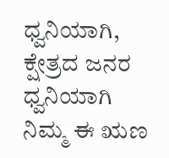ಧ್ವನಿಯಾಗಿ, ಕ್ಷೇತ್ರದ ಜನರ ಧ್ವನಿಯಾಗಿ ನಿಮ್ಮ ಈ ಋಣ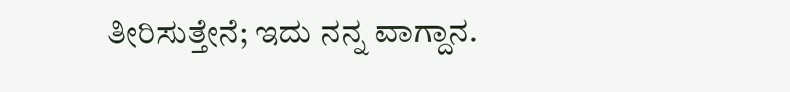ತೀರಿಸುತ್ತೇನೆ; ಇದು ನನ್ನ ವಾಗ್ದಾನ.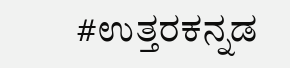#ಉತ್ತರಕನ್ನಡ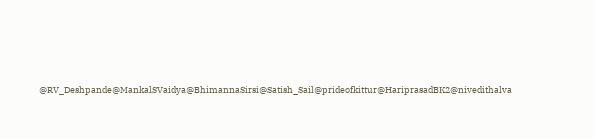@RV_Deshpande@MankalSVaidya@BhimannaSirsi@Satish_Sail@prideofkittur@HariprasadBK2@nivedithalva